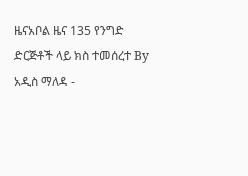ዜናአቦል ዜና 135 የንግድ ድርጅቶች ላይ ክስ ተመሰረተ By አዲስ ማለዳ -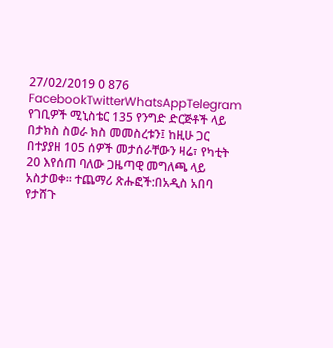27/02/2019 0 876 FacebookTwitterWhatsAppTelegram የገቢዎች ሚኒስቴር 135 የንግድ ድርጅቶች ላይ በታክስ ስወራ ክስ መመስረቱን፤ ከዚሁ ጋር በተያያዘ 105 ሰዎች መታሰራቸውን ዛሬ፣ የካቲት 20 እየሰጠ ባለው ጋዜጣዊ መግለጫ ላይ አስታወቀ። ተጨማሪ ጽሑፎች:በአዲስ አበባ የታሸጉ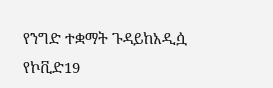የንግድ ተቋማት ጉዳይከአዲሷ የኮቪድ19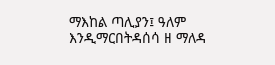ማእከል ጣሊያን፤ ዓለም እንዲማርበትዳሰሳ ዘ ማለዳ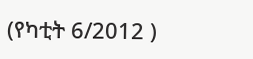(የካቲት 6/2012 )